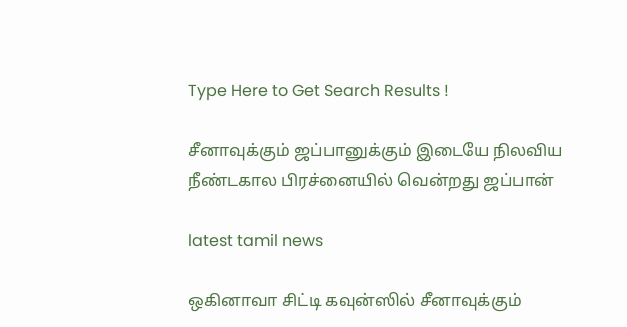Type Here to Get Search Results !

சீனாவுக்கும் ஜப்பானுக்கும் இடையே நிலவிய நீண்டகால பிரச்னையில் வென்றது ஜப்பான்

latest tamil news

ஒகினாவா சிட்டி கவுன்ஸில் சீனாவுக்கும்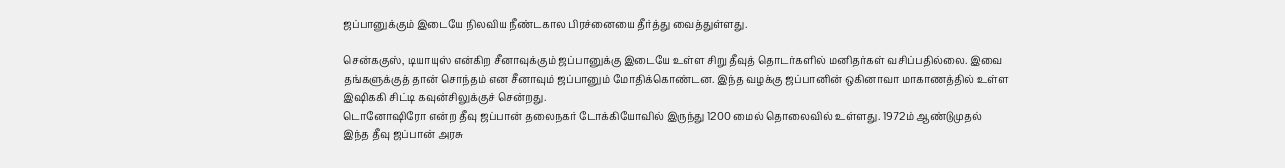ஜப்பானுக்கும் இடையே நிலவிய நீண்டகால பிரச்னையை தீர்த்து வைத்துள்ளது.

சென்ககுஸ், டியாயுஸ் என்கிற சீனாவுக்கும் ஜப்பானுக்கு இடையே உள்ள சிறு தீவுத் தொடர்களில் மனிதர்கள் வசிப்பதில்லை. இவை தங்களுக்குத் தான் சொந்தம் என சீனாவும் ஜப்பானும் மோதிக்கொண்டன. இந்த வழக்கு ஜப்பானின் ஒகினாவா மாகாணத்தில் உள்ள இஷிககி சிட்டி கவுன்சிலுக்குச் சென்றது.
டொனோஷிரோ என்ற தீவு ஜப்பான் தலைநகர் டோக்கியோவில் இருந்து 1200 மைல் தொலைவில் உள்ளது. 1972ம் ஆண்டுமுதல் இந்த தீவு ஜப்பான் அரசு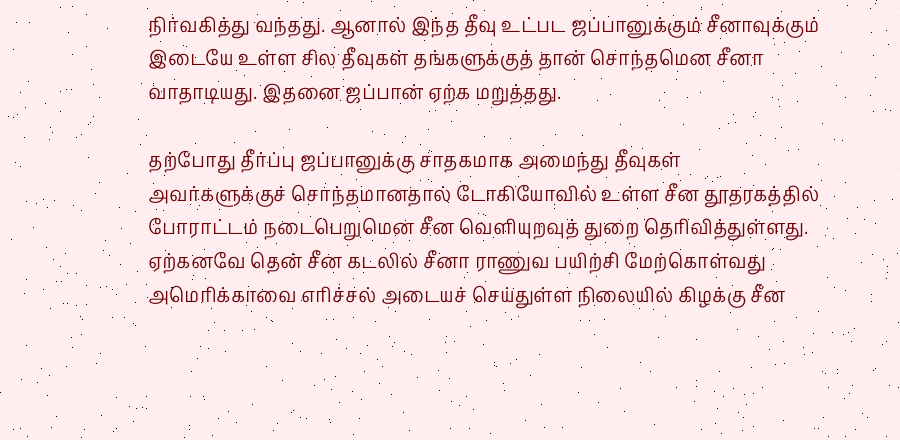நிர்வகித்து வந்தது. ஆனால் இந்த தீவு உட்பட ஜப்பானுக்கும் சீனாவுக்கும் இடையே உள்ள சில தீவுகள் தங்களுக்குத் தான் சொந்தமென சீனா வாதாடியது. இதனை ஜப்பான் ஏற்க மறுத்தது.

தற்போது தீர்ப்பு ஜப்பானுக்கு சாதகமாக அமைந்து தீவுகள் அவர்களுக்குச் சொந்தமானதால் டோகியோவில் உள்ள சீன தூதரகத்தில் போராட்டம் நடைபெறுமென சீன வெளியுறவுத் துறை தெரிவித்துள்ளது. ஏற்கனவே தென் சீன கடலில் சீனா ராணுவ பயிற்சி மேற்கொள்வது அமெரிக்காவை எரிச்சல் அடையச் செய்துள்ள நிலையில் கிழக்கு சீன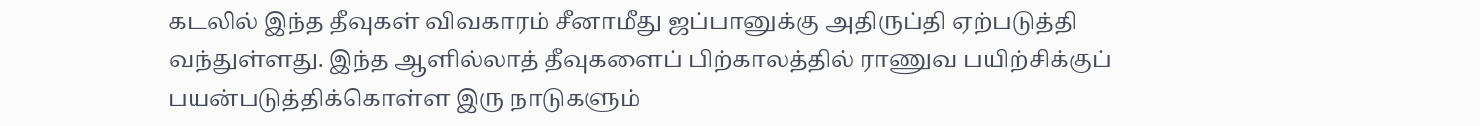கடலில் இந்த தீவுகள் விவகாரம் சீனாமீது ஜப்பானுக்கு அதிருப்தி ஏற்படுத்தி வந்துள்ளது. இந்த ஆளில்லாத் தீவுகளைப் பிற்காலத்தில் ராணுவ பயிற்சிக்குப் பயன்படுத்திக்கொள்ள இரு நாடுகளும்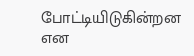போட்டியிடுகின்றன என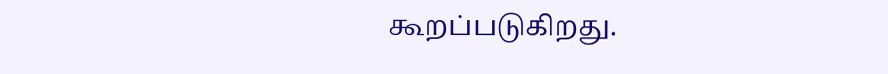கூறப்படுகிறது.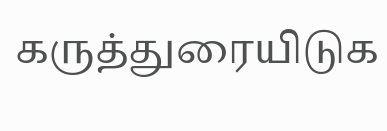கருத்துரையிடுக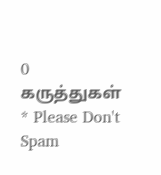0 கருத்துகள்
* Please Don't Spam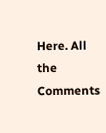Here. All the Comments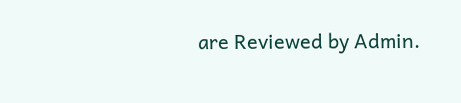are Reviewed by Admin.